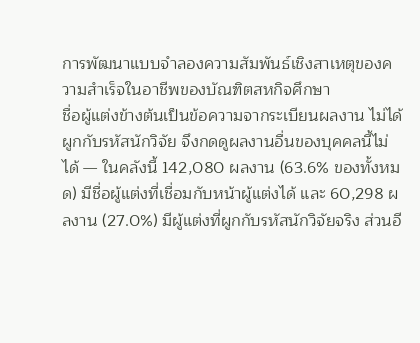การพัฒนาแบบจำลองความสัมพันธ์เชิงสาเหตุของความสำเร็จในอาชีพของบัณฑิตสหกิจศึกษา
ชื่อผู้แต่งข้างต้นเป็นข้อความจากระเบียนผลงาน ไม่ได้ผูกกับรหัสนักวิจัย จึงกดดูผลงานอื่นของบุคคลนี้ไม่ได้ — ในคลังนี้ 142,080 ผลงาน (63.6% ของทั้งหมด) มีชื่อผู้แต่งที่เชื่อมกับหน้าผู้แต่งได้ และ 60,298 ผลงาน (27.0%) มีผู้แต่งที่ผูกกับรหัสนักวิจัยจริง ส่วนอี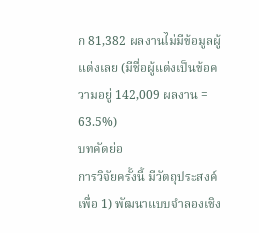ก 81,382 ผลงานไม่มีข้อมูลผู้แต่งเลย (มีชื่อผู้แต่งเป็นข้อความอยู่ 142,009 ผลงาน = 63.5%)
บทคัดย่อ
การวิจัยครั้งนี้ มีวัตถุประสงค์เพื่อ 1) พัฒนาแบบจำลองเชิง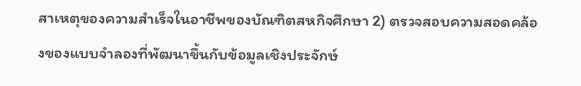สาเหตุของความสำเร็จในอาชีพของบัณฑิตสหกิจศึกษา 2) ตรวจสอบความสอดคล้องของแบบจำลองที่พัฒนาขึ้นกับข้อมูลเชิงประจักษ์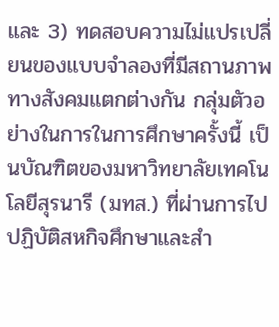และ 3) ทดสอบความไม่แปรเปลี่ยนของแบบจำลองที่มีสถานภาพทางสังคมแตกต่างกัน กลุ่มตัวอย่างในการในการศึกษาครั้งนี้ เป็นบัณฑิตของมหาวิทยาลัยเทคโนโลยีสุรนารี (มทส.) ที่ผ่านการไปปฏิบัติสหกิจศึกษาและสำ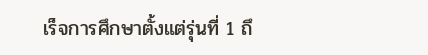เร็จการศึกษาตั้งแต่รุ่นที่ 1 ถึ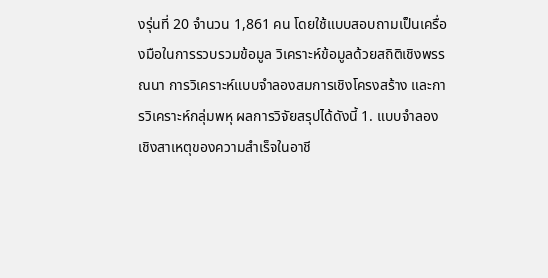งรุ่นที่ 20 จำนวน 1,861 คน โดยใช้แบบสอบถามเป็นเครื่องมือในการรวบรวมข้อมูล วิเคราะห์ข้อมูลด้วยสถิติเชิงพรรณนา การวิเคราะห์แบบจำลองสมการเชิงโครงสร้าง และการวิเคราะห์กลุ่มพหุ ผลการวิจัยสรุปได้ดังนี้ 1. แบบจำลองเชิงสาเหตุของความสำเร็จในอาชี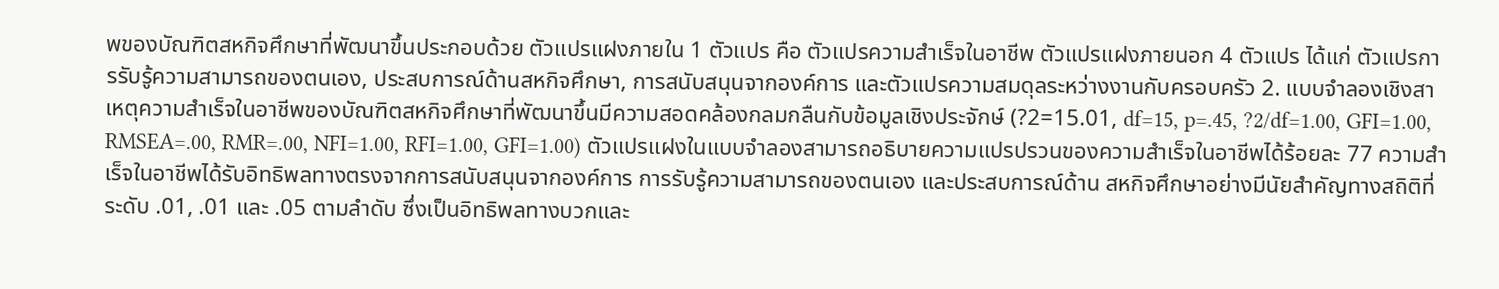พของบัณฑิตสหกิจศึกษาที่พัฒนาขึ้นประกอบด้วย ตัวแปรแฝงภายใน 1 ตัวแปร คือ ตัวแปรความสำเร็จในอาชีพ ตัวแปรแฝงภายนอก 4 ตัวแปร ได้แก่ ตัวแปรการรับรู้ความสามารถของตนเอง, ประสบการณ์ด้านสหกิจศึกษา, การสนับสนุนจากองค์การ และตัวแปรความสมดุลระหว่างงานกับครอบครัว 2. แบบจำลองเชิงสาเหตุความสำเร็จในอาชีพของบัณฑิตสหกิจศึกษาที่พัฒนาขึ้นมีความสอดคล้องกลมกลืนกับข้อมูลเชิงประจักษ์ (?2=15.01, df=15, p=.45, ?2/df=1.00, GFI=1.00, RMSEA=.00, RMR=.00, NFI=1.00, RFI=1.00, GFI=1.00) ตัวแปรแฝงในแบบจำลองสามารถอธิบายความแปรปรวนของความสำเร็จในอาชีพได้ร้อยละ 77 ความสำเร็จในอาชีพได้รับอิทธิพลทางตรงจากการสนับสนุนจากองค์การ การรับรู้ความสามารถของตนเอง และประสบการณ์ด้าน สหกิจศึกษาอย่างมีนัยสำคัญทางสถิติที่ระดับ .01, .01 และ .05 ตามลำดับ ซึ่งเป็นอิทธิพลทางบวกและ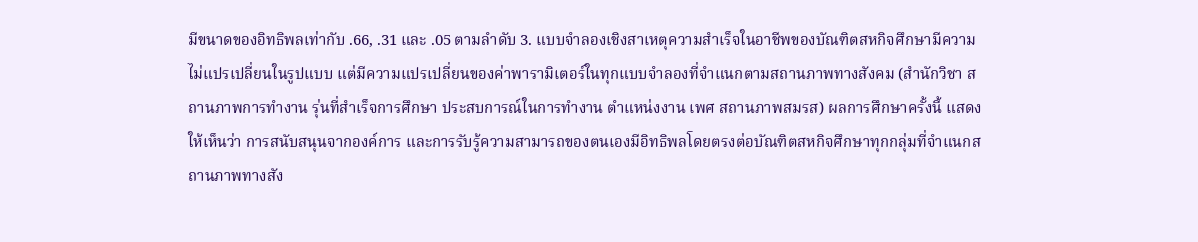มีขนาดของอิทธิพลเท่ากับ .66, .31 และ .05 ตามลำดับ 3. แบบจำลองเชิงสาเหตุความสำเร็จในอาชีพของบัณฑิตสหกิจศึกษามีความไม่แปรเปลี่ยนในรูปแบบ แต่มีความแปรเปลี่ยนของค่าพารามิเตอร์ในทุกแบบจำลองที่จำแนกตามสถานภาพทางสังคม (สำนักวิชา สถานภาพการทำงาน รุ่นที่สำเร็จการศึกษา ประสบการณ์ในการทำงาน ตำแหน่งงาน เพศ สถานภาพสมรส) ผลการศึกษาครั้งนี้ แสดงให้เห็นว่า การสนับสนุนจากองค์การ และการรับรู้ความสามารถของตนเองมีอิทธิพลโดยตรงต่อบัณฑิตสหกิจศึกษาทุกกลุ่มที่จำแนกสถานภาพทางสัง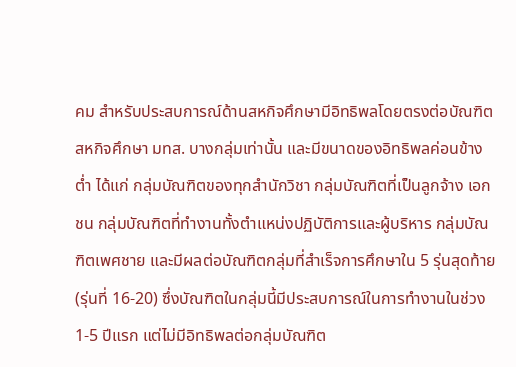คม สำหรับประสบการณ์ด้านสหกิจศึกษามีอิทธิพลโดยตรงต่อบัณฑิตสหกิจศึกษา มทส. บางกลุ่มเท่านั้น และมีขนาดของอิทธิพลค่อนข้างต่ำ ได้แก่ กลุ่มบัณฑิตของทุกสำนักวิชา กลุ่มบัณฑิตที่เป็นลูกจ้าง เอกชน กลุ่มบัณฑิตที่ทำงานทั้งตำแหน่งปฏิบัติการและผู้บริหาร กลุ่มบัณฑิตเพศชาย และมีผลต่อบัณฑิตกลุ่มที่สำเร็จการศึกษาใน 5 รุ่นสุดท้าย (รุ่นที่ 16-20) ซึ่งบัณฑิตในกลุ่มนี้มีประสบการณ์ในการทำงานในช่วง 1-5 ปีแรก แต่ไม่มีอิทธิพลต่อกลุ่มบัณฑิต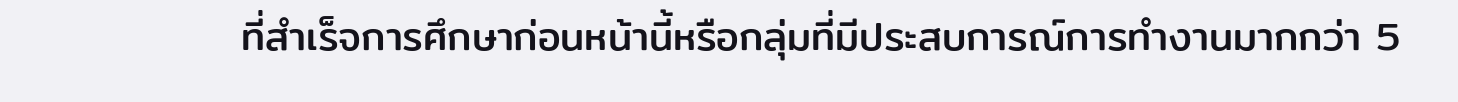ที่สำเร็จการศึกษาก่อนหน้านี้หรือกลุ่มที่มีประสบการณ์การทำงานมากกว่า 5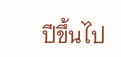ปีขึ้นไป